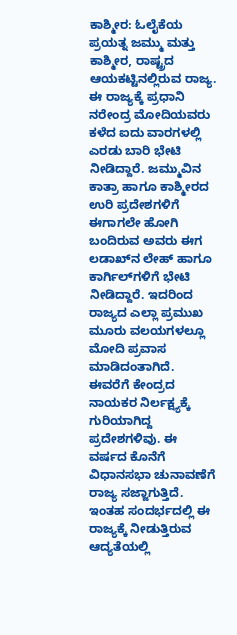ಕಾಶ್ಮೀರ: ಓಲೈಕೆಯ ಪ್ರಯತ್ನ ಜಮ್ಮು ಮತ್ತು ಕಾಶ್ಮೀರ, ರಾಷ್ಟ್ರದ ಆಯಕಟ್ಟಿನಲ್ಲಿರುವ ರಾಜ್ಯ. ಈ ರಾಜ್ಯಕ್ಕೆ ಪ್ರಧಾನಿ ನರೇಂದ್ರ ಮೋದಿಯವರು ಕಳೆದ ಐದು ವಾರಗಳಲ್ಲಿ ಎರಡು ಬಾರಿ ಭೇಟಿ ನೀಡಿದ್ದಾರೆ. ಜಮ್ಮುವಿನ ಕಾತ್ರಾ ಹಾಗೂ ಕಾಶ್ಮೀರದ ಉರಿ ಪ್ರದೇಶಗಳಿಗೆ ಈಗಾಗಲೇ ಹೋಗಿ ಬಂದಿರುವ ಅವರು ಈಗ ಲಡಾಖ್‌ನ ಲೇಹ್ ಹಾಗೂ ಕಾರ್ಗಿಲ್‌ಗಳಿಗೆ ಭೇಟಿ ನೀಡಿದ್ದಾರೆ. ಇದರಿಂದ ರಾಜ್ಯದ ಎಲ್ಲಾ ಪ್ರಮುಖ ಮೂರು ವಲಯಗಳಲ್ಲೂ ಮೋದಿ ಪ್ರವಾಸ ಮಾಡಿದಂತಾಗಿದೆ. ಈವರೆಗೆ ಕೇಂದ್ರದ ನಾಯಕರ ನಿರ್ಲಕ್ಷ್ಯಕ್ಕೆ ಗುರಿಯಾಗಿದ್ದ ಪ್ರದೇಶಗಳಿವು. ಈ ವರ್ಷದ ಕೊನೆಗೆ ವಿಧಾನಸಭಾ ಚುನಾವಣೆಗೆ ರಾಜ್ಯ ಸಜ್ಜಾಗುತ್ತಿದೆ. ಇಂತಹ ಸಂದರ್ಭದಲ್ಲಿ ಈ ರಾಜ್ಯಕ್ಕೆ ನೀಡುತ್ತಿರುವ ಆದ್ಯತೆಯಲ್ಲಿ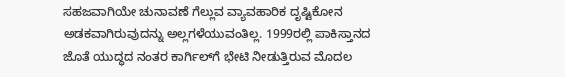ಸಹಜವಾಗಿಯೇ ಚುನಾವಣೆ ಗೆಲ್ಲುವ ವ್ಯಾವಹಾರಿಕ ದೃಷ್ಟಿಕೋನ ಅಡಕವಾಗಿರುವುದನ್ನು ಅಲ್ಲಗಳೆಯುವಂತಿಲ್ಲ. 1999ರಲ್ಲಿ ಪಾಕಿಸ್ತಾನದ ಜೊತೆ ಯುದ್ಧದ ನಂತರ ಕಾರ್ಗಿಲ್‌ಗೆ ಭೇಟಿ ನೀಡುತ್ತಿರುವ ಮೊದಲ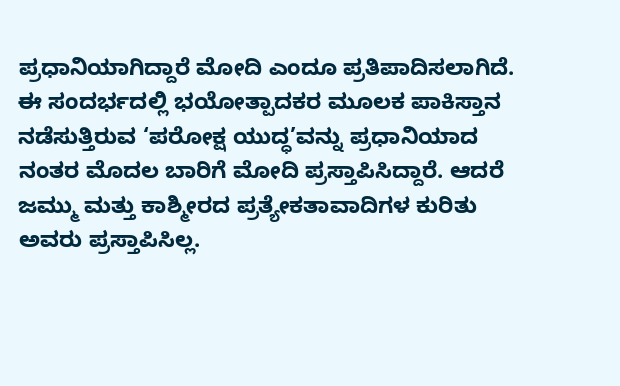ಪ್ರಧಾನಿಯಾಗಿದ್ದಾರೆ ಮೋದಿ ಎಂದೂ ಪ್ರತಿಪಾದಿಸಲಾಗಿದೆ. ಈ ಸಂದರ್ಭದಲ್ಲಿ ಭಯೋತ್ಪಾದಕರ ಮೂಲಕ ಪಾಕಿಸ್ತಾನ ನಡೆಸುತ್ತಿರುವ ‘ಪರೋಕ್ಷ ಯುದ್ಧ’ವನ್ನು ಪ್ರಧಾನಿಯಾದ ನಂತರ ಮೊದಲ ಬಾರಿಗೆ ಮೋದಿ ಪ್ರಸ್ತಾಪಿಸಿದ್ದಾರೆ. ಆದರೆ ಜಮ್ಮು ಮತ್ತು ಕಾಶ್ಮೀರದ ಪ್ರತ್ಯೇಕತಾವಾದಿಗಳ ಕುರಿತು ಅವರು ಪ್ರಸ್ತಾಪಿಸಿಲ್ಲ.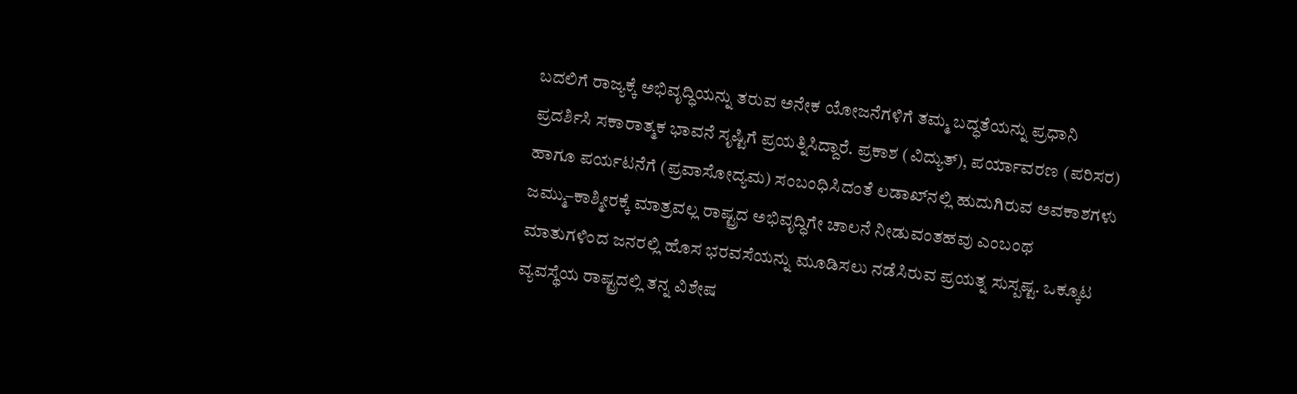ಬದಲಿಗೆ ರಾಜ್ಯಕ್ಕೆ ಅಭಿವೃದ್ಧಿಯನ್ನು ತರುವ ಅನೇಕ ಯೋಜನೆಗಳಿಗೆ ತಮ್ಮ ಬದ್ಧತೆಯನ್ನು ಪ್ರಧಾನಿ ಪ್ರದರ್ಶಿಸಿ ಸಕಾರಾತ್ಮಕ ಭಾವನೆ ಸೃಷ್ಟಿಗೆ ಪ್ರಯತ್ನಿಸಿದ್ದಾರೆ. ಪ್ರಕಾಶ (ವಿದ್ಯುತ್), ಪರ್ಯಾವರಣ (ಪರಿಸರ) ಹಾಗೂ ಪರ್ಯಟನೆಗೆ (ಪ್ರವಾಸೋದ್ಯಮ) ಸಂಬಂಧಿಸಿದಂತೆ ಲಡಾಖ್‌ನಲ್ಲಿ ಹುದುಗಿರುವ ಅವಕಾಶಗಳು ಜಮ್ಮು–ಕಾಶ್ಮೀರಕ್ಕೆ ಮಾತ್ರವಲ್ಲ ರಾಷ್ಟ್ರದ ಅಭಿವೃದ್ಧಿಗೇ ಚಾಲನೆ ನೀಡುವಂತಹವು ಎಂಬಂಥ ಮಾತುಗಳಿಂದ ಜನರಲ್ಲಿ ಹೊಸ ಭರವಸೆಯನ್ನು ಮೂಡಿಸಲು ನಡೆಸಿರುವ ಪ್ರಯತ್ನ ಸುಸ್ಪಷ್ಟ. ಒಕ್ಕೂಟ ವ್ಯವಸ್ಥೆಯ ರಾಷ್ಟ್ರದಲ್ಲಿ ತನ್ನ ವಿಶೇಷ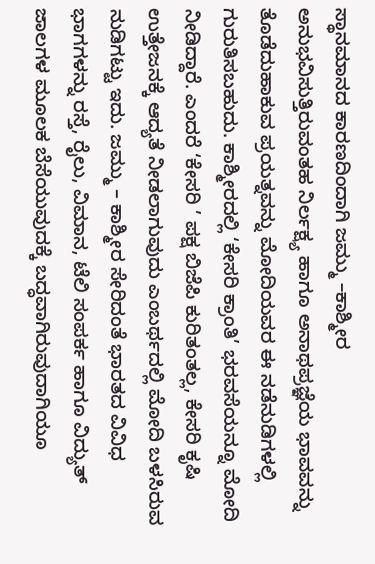ಸ್ಥಾನಮಾನದ ಕಾರಣದಿಂದಾಗಿ ಜಮ್ಮು –ಕಾಶ್ಮೀರ ಅನುಭವಿಸುತ್ತಿರುವಂತಹ ನಿರ್ಲಕ್ಷ್ಯ ಹಾಗೂ ಅನಾಥಪ್ರಜ್ಞೆಯ ಭಾವವನ್ನು ತೊಡೆದುಹಾಕುವ ಪ್ರಯತ್ನವನ್ನು ಮೋದಿಯವರ ಈ ನಡೆನುಡಿಗಳಲ್ಲಿ ಗುರುತಿಸಬಹುದು. ಕಾಶ್ಮೀರದಲ್ಲಿ ‘ಕೇಸರಿ ಕ್ರಾಂತಿ’ ಭರವಸೆಯನ್ನೂ ಮೋದಿ ನೀಡಿದ್ದಾರೆ. ಎಂದರೆ ‘ಕೇಸರಿ ’ ಪಕ್ಷ ಬಿಜೆಪಿ ಕುರಿತಂತಲ್ಲ, ಕೇಸರಿ ಕೃಷಿ ಉತ್ತೇಜನಕ್ಕೆ ಆದ್ಯತೆ ನೀಡಲಾಗುವುದು ಎಂಬರ್ಥದಲ್ಲಿ ಮೋದಿ ಬಳಸಿರುವ ನುಡಿಗಟ್ಟು ಇದು. ಜಮ್ಮು – ಕಾಶ್ಮೀರ ಸೇರಿದಂತೆ ಭಾರತದ ವಿವಿಧ ಭಾಗಗಳನ್ನು ರಸ್ತೆ, ರೈಲು, ವಿಮಾನ, ಟೆಲಿ ಸಂಪರ್ಕ ಹಾಗೂ ವಿದ್ಯುತ್ ಜಾಲಗಳ ಮೂಲಕ ಬೆಸೆಯುವುದಕ್ಕೆ ಬದ್ಧವಾಗಿರುವುದಾಗಿಯೂ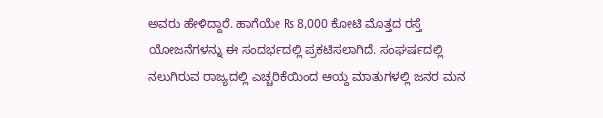ಅವರು ಹೇಳಿದ್ದಾರೆ. ಹಾಗೆಯೇ ₨ 8,000 ಕೋಟಿ ಮೊತ್ತದ ರಸ್ತೆ ಯೋಜನೆಗಳನ್ನು ಈ ಸಂದರ್ಭದಲ್ಲಿ ಪ್ರಕಟಿಸಲಾಗಿದೆ. ಸಂಘರ್ಷದಲ್ಲಿ ನಲುಗಿರುವ ರಾಜ್ಯದಲ್ಲಿ ಎಚ್ಚರಿಕೆಯಿಂದ ಆಯ್ದ ಮಾತುಗಳಲ್ಲಿ ಜನರ ಮನ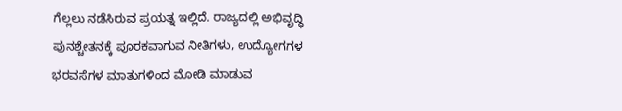ಗೆಲ್ಲಲು ನಡೆಸಿರುವ ಪ್ರಯತ್ನ ಇಲ್ಲಿದೆ. ರಾಜ್ಯದಲ್ಲಿ ಅಭಿವೃದ್ಧಿ ಪುನಶ್ಚೇತನಕ್ಕೆ ಪೂರಕವಾಗುವ ನೀತಿಗಳು, ಉದ್ಯೋಗಗಳ ಭರವಸೆಗಳ ಮಾತುಗಳಿಂದ ಮೋಡಿ ಮಾಡುವ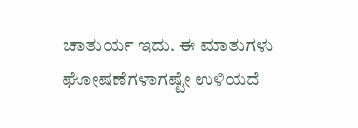ಚಾತುರ್ಯ ಇದು. ಈ ಮಾತುಗಳು ಘೋಷಣೆಗಳಾಗಷ್ಟೇ ಉಳಿಯದೆ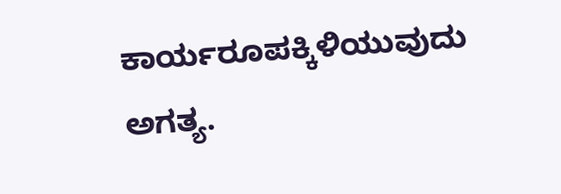ಕಾರ್ಯರೂಪಕ್ಕಿಳಿಯುವುದು ಅಗತ್ಯ.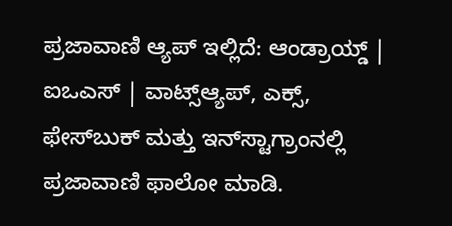ಪ್ರಜಾವಾಣಿ ಆ್ಯಪ್ ಇಲ್ಲಿದೆ: ಆಂಡ್ರಾಯ್ಡ್ | ಐಒಎಸ್ | ವಾಟ್ಸ್ಆ್ಯಪ್, ಎಕ್ಸ್, ಫೇಸ್‌ಬುಕ್ ಮತ್ತು ಇನ್‌ಸ್ಟಾಗ್ರಾಂನಲ್ಲಿ ಪ್ರಜಾವಾಣಿ ಫಾಲೋ ಮಾಡಿ.